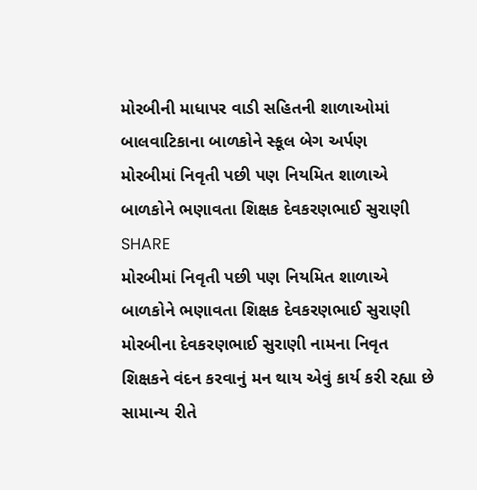મોરબીની માધાપર વાડી સહિતની શાળાઓમાં બાલવાટિકાના બાળકોને સ્કૂલ બેગ અર્પણ
મોરબીમાં નિવૃતી પછી પણ નિયમિત શાળાએ બાળકોને ભણાવતા શિક્ષક દેવકરણભાઈ સુરાણી
SHARE
મોરબીમાં નિવૃતી પછી પણ નિયમિત શાળાએ બાળકોને ભણાવતા શિક્ષક દેવકરણભાઈ સુરાણી
મોરબીના દેવકરણભાઈ સુરાણી નામના નિવૃત શિક્ષકને વંદન કરવાનું મન થાય એવું કાર્ય કરી રહ્યા છે સામાન્ય રીતે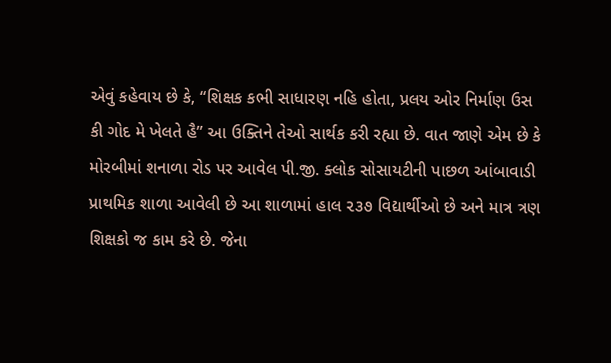એવું કહેવાય છે કે, “શિક્ષક કભી સાધારણ નહિ હોતા, પ્રલય ઓર નિર્માણ ઉસ કી ગોદ મે ખેલતે હૈ” આ ઉક્તિને તેઓ સાર્થક કરી રહ્યા છે. વાત જાણે એમ છે કે મોરબીમાં શનાળા રોડ પર આવેલ પી.જી. ક્લોક સોસાયટીની પાછળ આંબાવાડી પ્રાથમિક શાળા આવેલી છે આ શાળામાં હાલ ૨૩૭ વિદ્યાર્થીઓ છે અને માત્ર ત્રણ શિક્ષકો જ કામ કરે છે. જેના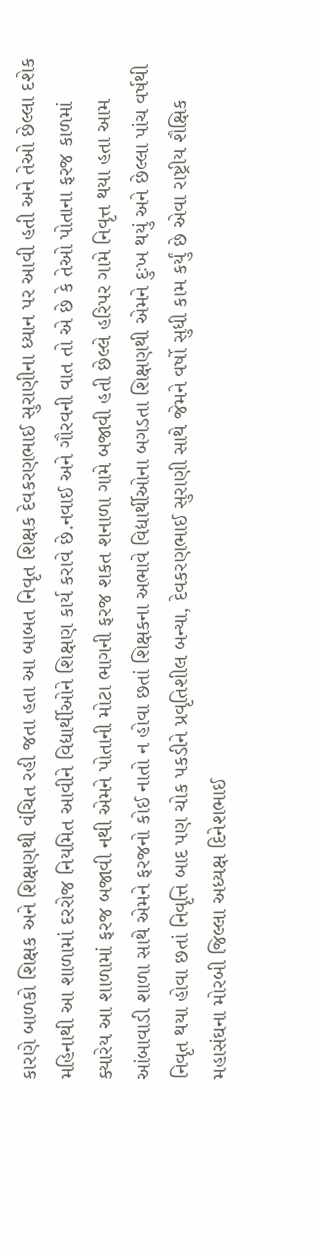કારણે બાળકો શિક્ષક અને શિક્ષણથી વંચિત રહી જતા હતા આ બાબત નિવૃત શિક્ષક દેવકરણભાઈ સુરાણીના ધ્યાન પર આવી હતી અને તેઓ છેલ્લા દશેક મહિનાથી આ શાળામાં દરરોજ નિયમિત આવીને વિદ્યાર્થીઓને શિક્ષણ કાર્ય કરાવે છે.નવાઈ અને ગૌરવની વાત તો એ છે કે તેઓ પોતાના ફરજ કાળમાં ક્યારેય આ શાળામાં ફરજ બજાવી નથી એમને પોતાની મોટા ભાગની ફરજ શકત શનાળા ગામે બજાવી હતી છેલ્લે હરિપર ગામે નિવૃત્ત થયા હતા આમ આંબાવાડી શાળા સાથે એમને ફરજનો કોઈ નાતો ન હોવા છતાં શિક્ષકના અભાવે વિદ્યાર્થીઓના બગડતા શિક્ષણથી એમને દુઃખ થયું અને છેલ્લા પાંચ વર્ષથી નિવૃત થયા હોવા છતાં નિવૃત્તિ બાદ પણ ચોક પકડીને પ્રવૃતિશીલ બન્યા, દેવકરણભાઈ સુરાણી સાથે જેમને વર્ષો સુધી કામ કર્યું છે એવા રાષ્ટ્રીય શૈક્ષિક મહાસંઘના મોરબી જિલ્લા અધ્યક્ષ દિનેશભાઈ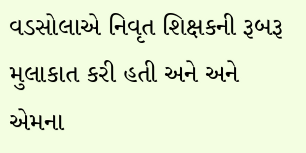વડસોલાએ નિવૃત શિક્ષકની રૂબરૂ મુલાકાત કરી હતી અને અને એમના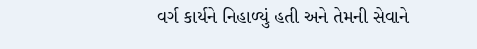વર્ગ કાર્યને નિહાળ્યું હતી અને તેમની સેવાને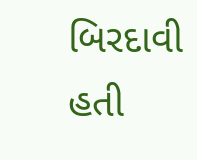બિરદાવી હતી